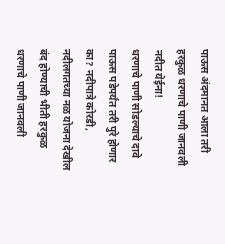पाऊस अंदमानत आला तरी हरकुळ धरणाचे पाणी जानवली नदीत येईना!
धरणाचे पाणी सोडल्याचे दावे पाऊस पडेपर्यंत तरी पुरे होणार का? नदीपात्रे कोरडी, नदीलगतच्या नळ योजना देखील बंद होण्याची भीती हरकुळ धरणाचे पाणी जानवली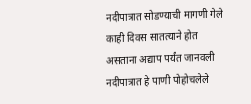नदीपात्रात सोडण्याची मागणी गेले काही दिवस सातत्याने होत असताना अद्याप पर्यंत जानवली नदीपात्रात हे पाणी पोहोचलेले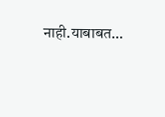नाही.याबाबत…